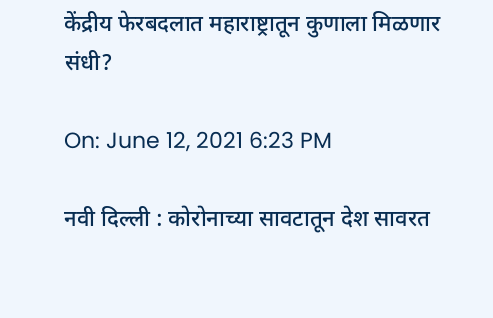केंद्रीय फेरबदलात महाराष्ट्रातून कुणाला मिळणार संधी?

On: June 12, 2021 6:23 PM

नवी दिल्ली : कोरोनाच्या सावटातून देश सावरत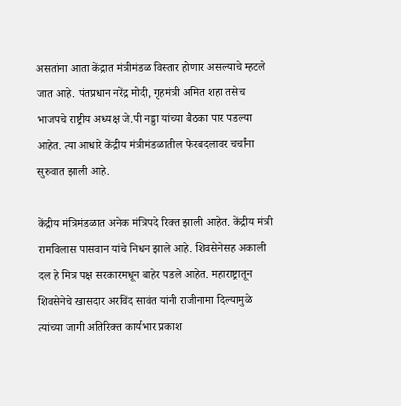असतांना आता केंद्रात मंत्रीमंडळ विस्तार होणार असल्याचे म्हटले जात आहे. पंतप्रधान नरेंद्र मोदी, गृहमंत्री अमित शहा तसेच भाजपचे राष्ट्रीय अध्यक्ष जे.पी नड्डा यांच्या बैठका पार पडल्या आहेत. त्या आधारे केंद्रीय मंत्रीमंडळातील फेरबदलावर चर्चांना सुरुवात झाली आहे.

केंद्रीय मंत्रिमंडळात अनेक मंत्रिपदे रिक्त झाली आहेत. केंद्रीय मंत्री रामविलास पासवान यांचे निधन झाले आहे. शिवसेनेसह अकाली दल हे मित्र पक्ष सरकारमधून बाहेर पडले आहेत. महाराष्ट्रातून शिवसेनेचे खासदार अरविंद सावंत यांनी राजीनामा दिल्यामुळे त्यांच्या जागी अतिरिक्त कार्यभार प्रकाश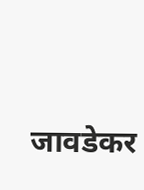जावडेकर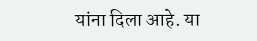यांना दिला आहे. या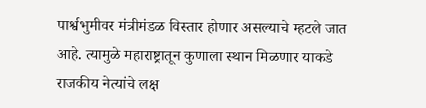पार्श्वभुमीवर मंत्रीमंडळ विस्तार होणार असल्याचे म्हटले जात आहे. त्यामुळे महाराष्ट्रातून कुणाला स्थान मिळणार याकडे राजकीय नेत्यांचे लक्ष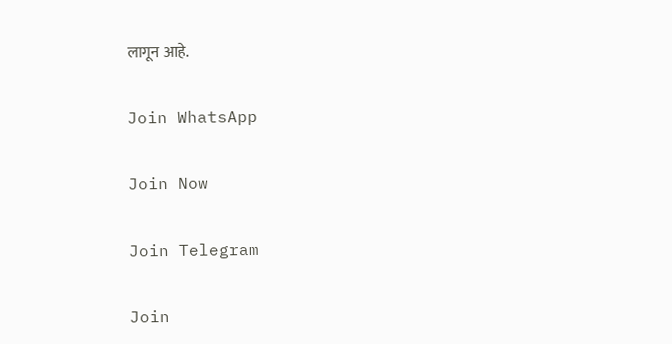लागून आहे.

Join WhatsApp

Join Now

Join Telegram

Join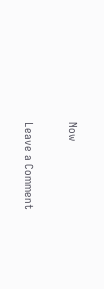Now

Leave a Comment